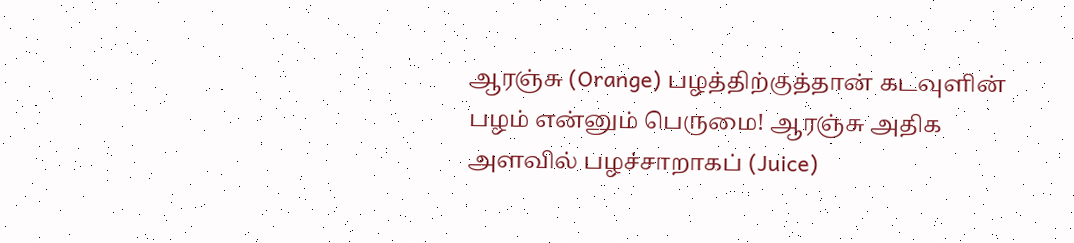ஆரஞ்சு (Orange) பழத்திற்குத்தான் கடவுளின் பழம் என்னும் பெருமை! ஆரஞ்சு அதிக அளவில் பழச்சாறாகப் (Juice)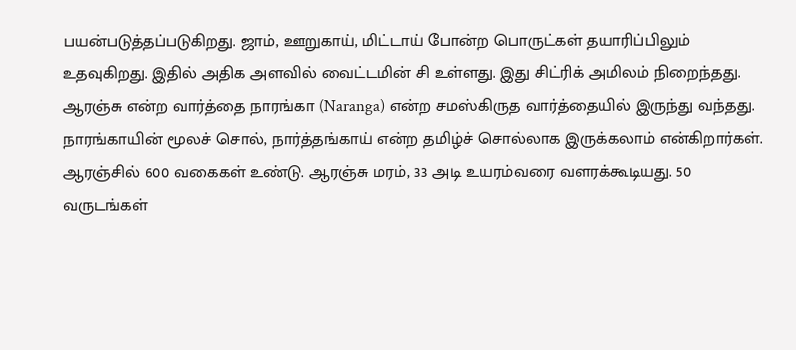பயன்படுத்தப்படுகிறது. ஜாம், ஊறுகாய், மிட்டாய் போன்ற பொருட்கள் தயாரிப்பிலும் உதவுகிறது. இதில் அதிக அளவில் வைட்டமின் சி உள்ளது. இது சிட்ரிக் அமிலம் நிறைந்தது.
ஆரஞ்சு என்ற வார்த்தை நாரங்கா (Naranga) என்ற சமஸ்கிருத வார்த்தையில் இருந்து வந்தது. நாரங்காயின் மூலச் சொல், நார்த்தங்காய் என்ற தமிழ்ச் சொல்லாக இருக்கலாம் என்கிறார்கள்.
ஆரஞ்சில் 600 வகைகள் உண்டு. ஆரஞ்சு மரம், 33 அடி உயரம்வரை வளரக்கூடியது. 50 வருடங்கள்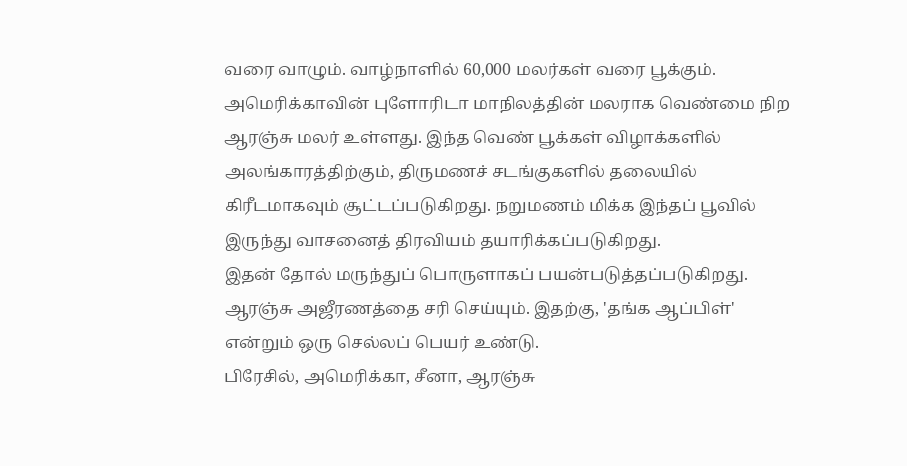வரை வாழும். வாழ்நாளில் 60,000 மலர்கள் வரை பூக்கும்.
அமெரிக்காவின் புளோரிடா மாநிலத்தின் மலராக வெண்மை நிற ஆரஞ்சு மலர் உள்ளது. இந்த வெண் பூக்கள் விழாக்களில் அலங்காரத்திற்கும், திருமணச் சடங்குகளில் தலையில் கிரீடமாகவும் சூட்டப்படுகிறது. நறுமணம் மிக்க இந்தப் பூவில் இருந்து வாசனைத் திரவியம் தயாரிக்கப்படுகிறது.
இதன் தோல் மருந்துப் பொருளாகப் பயன்படுத்தப்படுகிறது. ஆரஞ்சு அஜீரணத்தை சரி செய்யும். இதற்கு, 'தங்க ஆப்பிள்' என்றும் ஒரு செல்லப் பெயர் உண்டு.
பிரேசில், அமெரிக்கா, சீனா, ஆரஞ்சு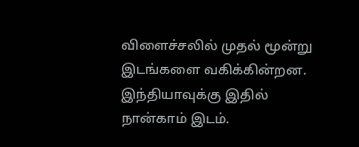விளைச்சலில் முதல் மூன்று இடங்களை வகிக்கின்றன. இந்தியாவுக்கு இதில் நான்காம் இடம்.